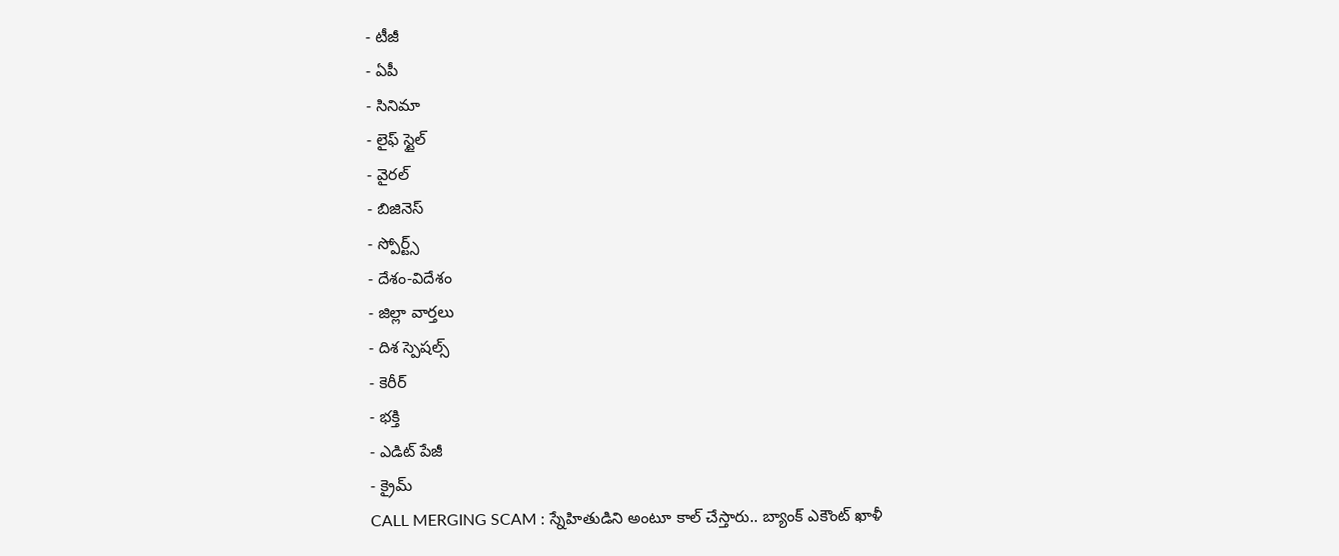- టీజీ
- ఏపీ
- సినిమా
- లైఫ్ స్టైల్
- వైరల్
- బిజినెస్
- స్పోర్ట్స్
- దేశం-విదేశం
- జిల్లా వార్తలు
- దిశ స్పెషల్స్
- కెరీర్
- భక్తి
- ఎడిట్ పేజీ
- క్రైమ్
CALL MERGING SCAM : స్నేహితుడిని అంటూ కాల్ చేస్తారు.. బ్యాంక్ ఎకౌంట్ ఖాళీ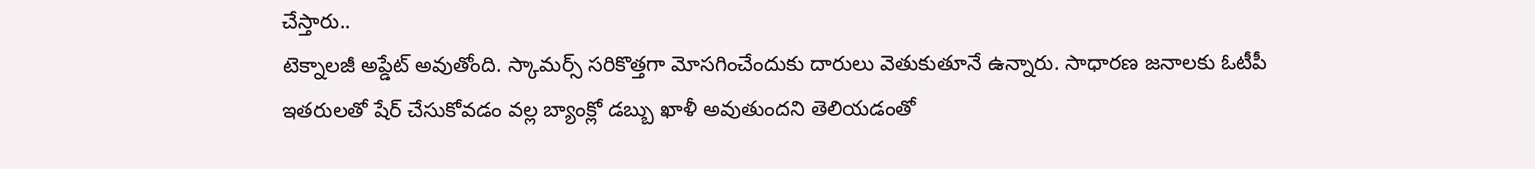చేస్తారు..
టెక్నాలజీ అప్డేట్ అవుతోంది. స్కామర్స్ సరికొత్తగా మోసగించేందుకు దారులు వెతుకుతూనే ఉన్నారు. సాధారణ జనాలకు ఓటీపీ ఇతరులతో షేర్ చేసుకోవడం వల్ల బ్యాంక్లో డబ్బు ఖాళీ అవుతుందని తెలియడంతో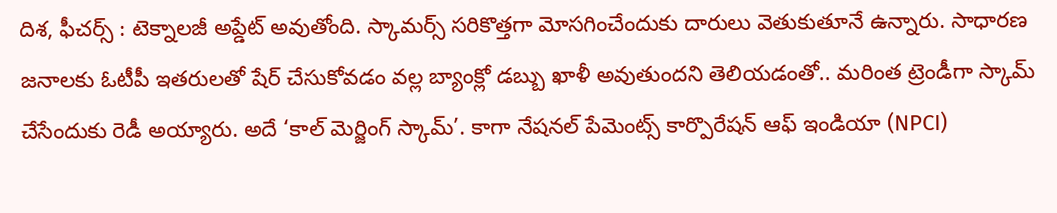దిశ, ఫీచర్స్ : టెక్నాలజీ అప్డేట్ అవుతోంది. స్కామర్స్ సరికొత్తగా మోసగించేందుకు దారులు వెతుకుతూనే ఉన్నారు. సాధారణ జనాలకు ఓటీపీ ఇతరులతో షేర్ చేసుకోవడం వల్ల బ్యాంక్లో డబ్బు ఖాళీ అవుతుందని తెలియడంతో.. మరింత ట్రెండీగా స్కామ్ చేసేందుకు రెడీ అయ్యారు. అదే ‘కాల్ మెర్జింగ్ స్కామ్’. కాగా నేషనల్ పేమెంట్స్ కార్పొరేషన్ ఆఫ్ ఇండియా (NPCI)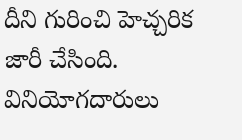దీని గురించి హెచ్చరిక జారీ చేసింది. వినియోగదారులు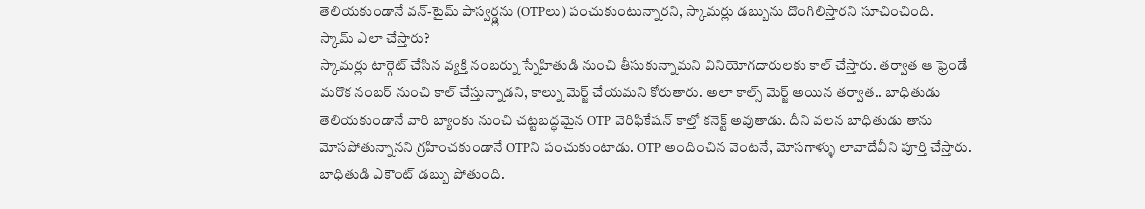తెలియకుండానే వన్-టైమ్ పాస్వర్డ్లను (OTPలు) పంచుకుంటున్నారని, స్కామర్లు డబ్బును దొంగిలిస్తారని సూచించింది.
స్కామ్ ఎలా చేస్తారు?
స్కామర్లు టార్గెట్ చేసిన వ్యక్తి నంబర్ను స్నేహితుడి నుంచి తీసుకున్నామని వినియోగదారులకు కాల్ చేస్తారు. తర్వాత ఆ ఫ్రెండే మరొక నంబర్ నుంచి కాల్ చేస్తున్నాడని, కాల్ను మెర్జ్ చేయమని కోరుతారు. అలా కాల్స్ మెర్జ్ అయిన తర్వాత.. బాధితుడు తెలియకుండానే వారి బ్యాంకు నుంచి చట్టబద్ధమైన OTP వెరిఫికేషన్ కాల్తో కనెక్ట్ అవుతాడు. దీని వలన బాధితుడు తాను మోసపోతున్నానని గ్రహించకుండానే OTPని పంచుకుంటాడు. OTP అందించిన వెంటనే, మోసగాళ్ళు లావాదేవీని పూర్తి చేస్తారు. బాధితుడి ఎకౌంట్ డబ్బు పోతుంది.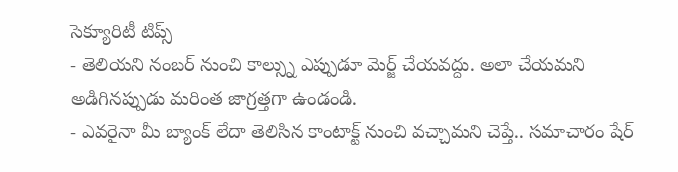సెక్యూరిటీ టిప్స్
- తెలియని నంబర్ నుంచి కాల్స్ను ఎప్పుడూ మెర్జ్ చేయవద్దు. అలా చేయమని అడిగినప్పుడు మరింత జాగ్రత్తగా ఉండండి.
- ఎవరైనా మీ బ్యాంక్ లేదా తెలిసిన కాంటాక్ట్ నుంచి వచ్చామని చెప్తే.. సమాచారం షేర్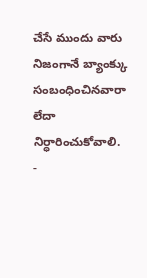చేసే ముందు వారు నిజంగానే బ్యాంక్కు సంబంధించినవారా లేదా నిర్ధారించుకోవాలి.
-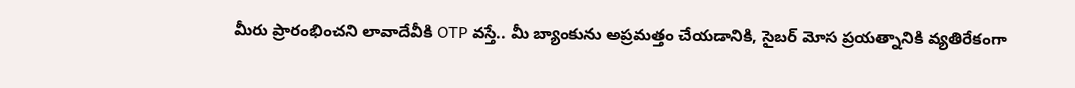మీరు ప్రారంభించని లావాదేవీకి OTP వస్తే.. మీ బ్యాంకును అప్రమత్తం చేయడానికి, సైబర్ మోస ప్రయత్నానికి వ్యతిరేకంగా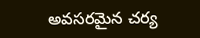అవసరమైన చర్య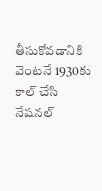తీసుకోవడానికి వెంటనే 1930కు కాల్ చేసి నేషనల్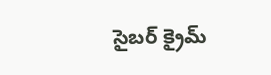సైబర్ క్రైమ్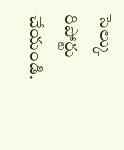సెల్కు రిపోర్టు చేయండి.